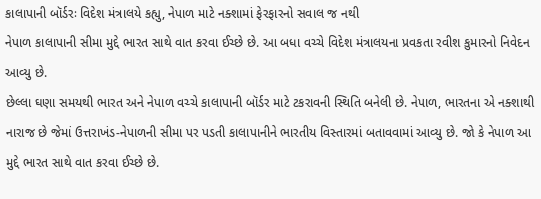કાલાપાની બૉર્ડરઃ વિદેશ મંત્રાલયે કહ્યુ, નેપાળ માટે નક્શામાં ફેરફારનો સવાલ જ નથી
નેપાળ કાલાપાની સીમા મુદ્દે ભારત સાથે વાત કરવા ઈચ્છે છે. આ બધા વચ્ચે વિદેશ મંત્રાલયના પ્રવકતા રવીશ કુમારનો નિવેદન આવ્યુ છે.
છેલ્લા ઘણા સમયથી ભારત અને નેપાળ વચ્ચે કાલાપાની બૉર્ડર માટે ટકરાવની સ્થિતિ બનેલી છે. નેપાળ, ભારતના એ નક્શાથી નારાજ છે જેમાં ઉત્તરાખંડ-નેપાળની સીમા પર પડતી કાલાપાનીને ભારતીય વિસ્તારમાં બતાવવામાં આવ્યુ છે. જો કે નેપાળ આ મુદ્દે ભારત સાથે વાત કરવા ઈચ્છે છે.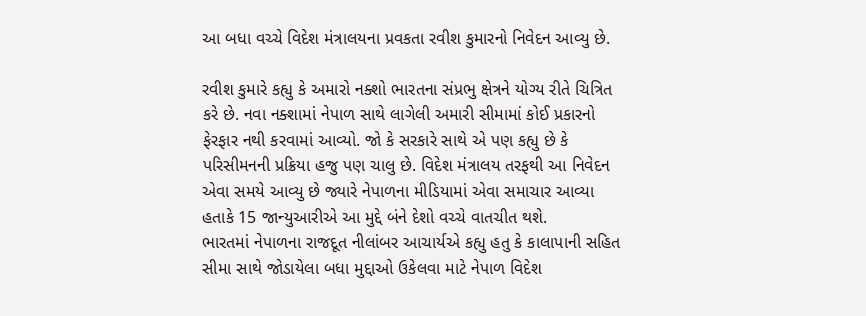આ બધા વચ્ચે વિદેશ મંત્રાલયના પ્રવકતા રવીશ કુમારનો નિવેદન આવ્યુ છે.

રવીશ કુમારે કહ્યુ કે અમારો નક્શો ભારતના સંપ્રભુ ક્ષેત્રને યોગ્ય રીતે ચિત્રિત કરે છે. નવા નક્શામાં નેપાળ સાથે લાગેલી અમારી સીમામાં કોઈ પ્રકારનો ફેરફાર નથી કરવામાં આવ્યો. જો કે સરકારે સાથે એ પણ કહ્યુ છે કે પરિસીમનની પ્રક્રિયા હજુ પણ ચાલુ છે. વિદેશ મંત્રાલય તરફથી આ નિવેદન એવા સમયે આવ્યુ છે જ્યારે નેપાળના મીડિયામાં એવા સમાચાર આવ્યા હતાકે 15 જાન્યુઆરીએ આ મુદ્દે બંને દેશો વચ્ચે વાતચીત થશે.
ભારતમાં નેપાળના રાજદૂત નીલાંબર આચાર્યએ કહ્યુ હતુ કે કાલાપાની સહિત સીમા સાથે જોડાયેલા બધા મુદ્દાઓ ઉકેલવા માટે નેપાળ વિદેશ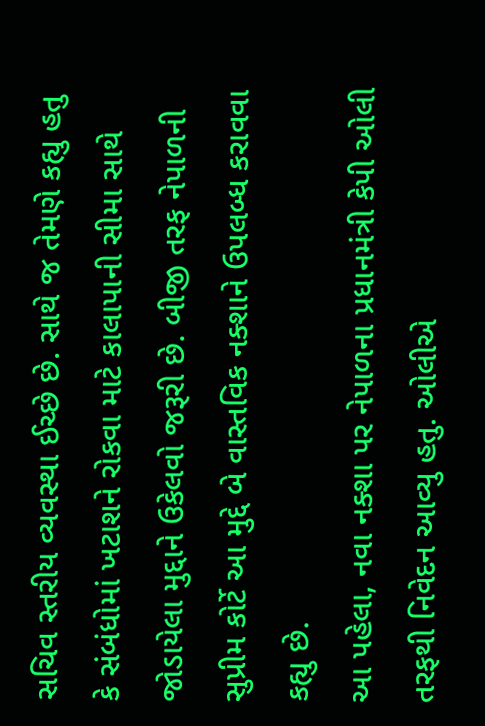સચિવ સ્તરીય વ્યવસ્થા ઈચ્છે છે. સાથે જ તેમણે કહ્યુ હતુ કે સંબંધોમાં ખટાશને રોકવા માટે કાલાપાની સીમા સાથે જોડાયેલા મુદ્દાને ઉકેલવો જરૂરી છે. બીજી તરફ નેપાળની સુપ્રીમ કોર્ટે આ મુદ્દે બે વાસ્તવિક નક્શાને ઉપલબ્ધ કરાવવા કહ્યુ છે.
આ પહેલા, નવા નક્શા પર નેપાળના પ્રધાનમંત્રી કેપી ઓલી તરફથી નિવેદન આવ્યુ હતુ. ઓલીએ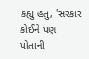કહ્યુ હતુ, 'સરકાર કોઈને પણ પોતાની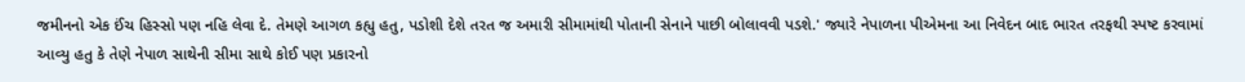જમીનનો એક ઈંચ હિસ્સો પણ નહિ લેવા દે. તેમણે આગળ કહ્યુ હતુ, પડોશી દેશે તરત જ અમારી સીમામાંથી પોતાની સેનાને પાછી બોલાવવી પડશે.' જ્યારે નેપાળના પીએમના આ નિવેદન બાદ ભારત તરફથી સ્પષ્ટ કરવામાં આવ્યુ હતુ કે તેણે નેપાળ સાથેની સીમા સાથે કોઈ પણ પ્રકારનો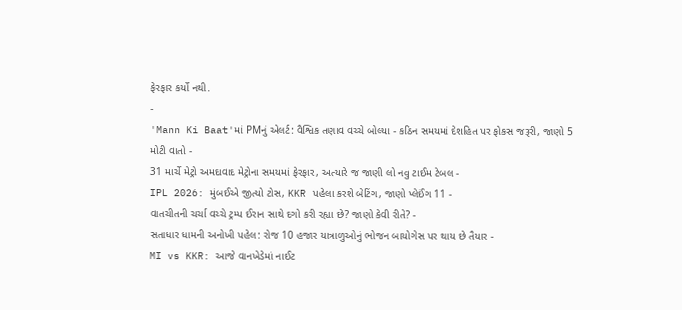ફેરફાર કર્યો નથી.
-
'Mann Ki Baat'માં PMનું એલર્ટ: વૈશ્વિક તણાવ વચ્ચે બોલ્યા - કઠિન સમયમાં દેશહિત પર ફોકસ જરૂરી, જાણો 5 મોટી વાતો -
31 માર્ચે મેટ્રો અમદાવાદ મેટ્રોના સમયમાં ફેરફાર, અત્યારે જ જાણી લો નવુ ટાઈમ ટેબલ -
IPL 2026: મુંબઈએ જીત્યો ટોસ, KKR પહેલા કરશે બેટિંગ, જાણો પ્લેઈંગ 11 -
વાતચીતની ચર્ચા વચ્ચે ટ્રમ્પ ઈરાન સાથે દગો કરી રહ્યા છે? જાણો કેવી રીતે? -
સતાધાર ધામની અનોખી પહેલ: રોજ 10 હજાર યાત્રાળુઓનું ભોજન બાયોગેસ પર થાય છે તૈયાર -
MI vs KKR: આજે વાનખેડેમાં નાઈટ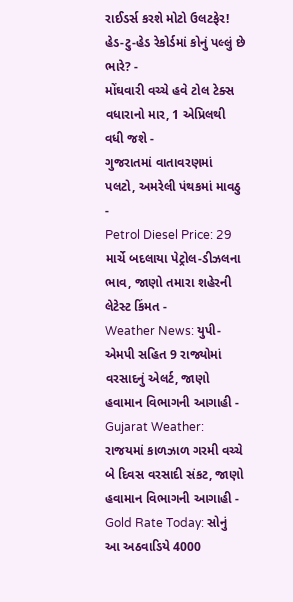રાઈડર્સ કરશે મોટો ઉલટફેર! હેડ-ટુ-હેડ રેકોર્ડમાં કોનું પલ્લું છે ભારે? -
મોંઘવારી વચ્ચે હવે ટોલ ટેક્સ વધારાનો માર, 1 એપ્રિલથી વધી જશે -
ગુજરાતમાં વાતાવરણમાં પલટો, અમરેલી પંથકમાં માવઠુ -
Petrol Diesel Price: 29 માર્ચે બદલાયા પેટ્રોલ-ડીઝલના ભાવ, જાણો તમારા શહેરની લેટેસ્ટ કિંમત -
Weather News: યુપી-એમપી સહિત 9 રાજ્યોમાં વરસાદનું એલર્ટ, જાણો હવામાન વિભાગની આગાહી -
Gujarat Weather: રાજયમાં કાળઝાળ ગરમી વચ્ચે બે દિવસ વરસાદી સંકટ, જાણો હવામાન વિભાગની આગાહી -
Gold Rate Today: સોનું આ અઠવાડિયે 4000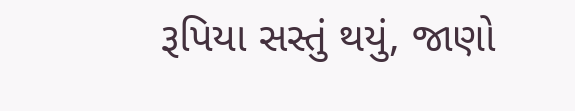રૂપિયા સસ્તું થયું, જાણો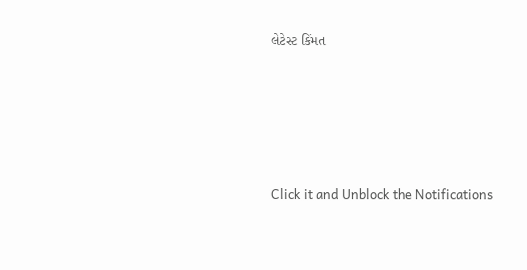લેટેસ્ટ કિંમત






Click it and Unblock the Notifications